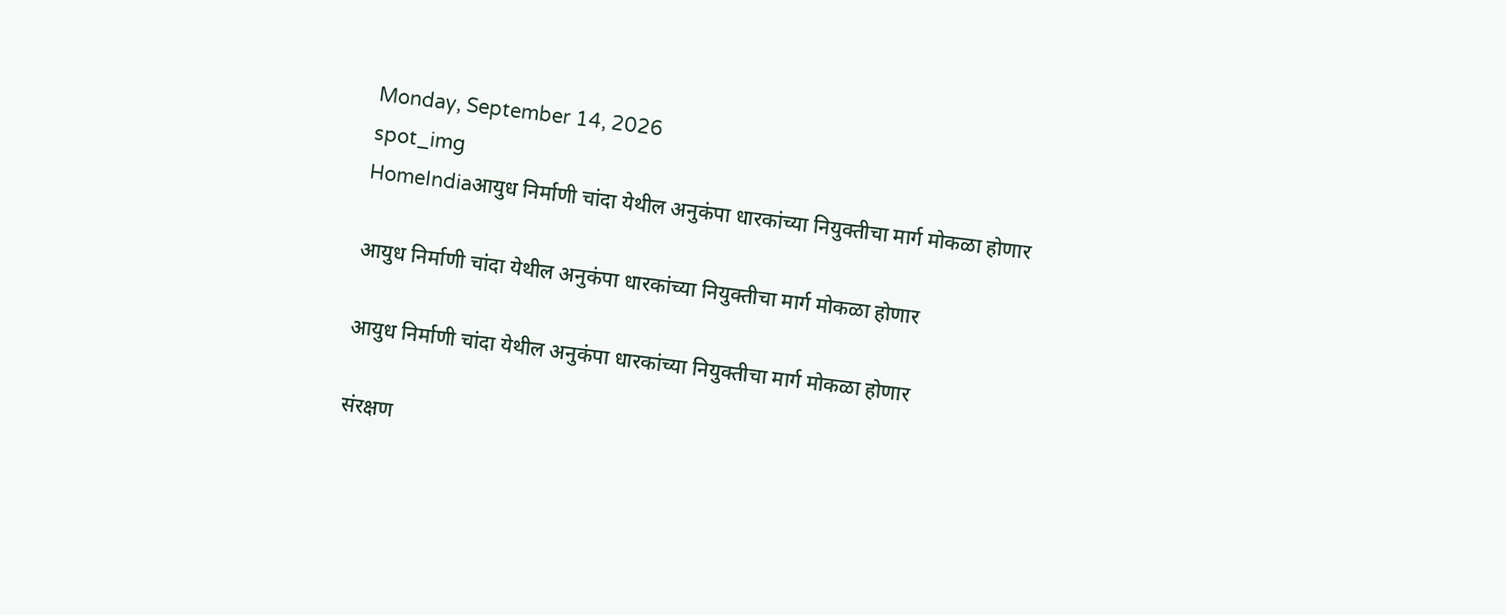Monday, September 14, 2026
spot_img
HomeIndiaआयुध निर्माणी चांदा येथील अनुकंपा धारकांच्या नियुक्तीचा मार्ग मोकळा होणार

आयुध निर्माणी चांदा येथील अनुकंपा धारकांच्या नियुक्तीचा मार्ग मोकळा होणार

आयुध निर्माणी चांदा येथील अनुकंपा धारकांच्या नियुक्तीचा मार्ग मोकळा होणार

संरक्षण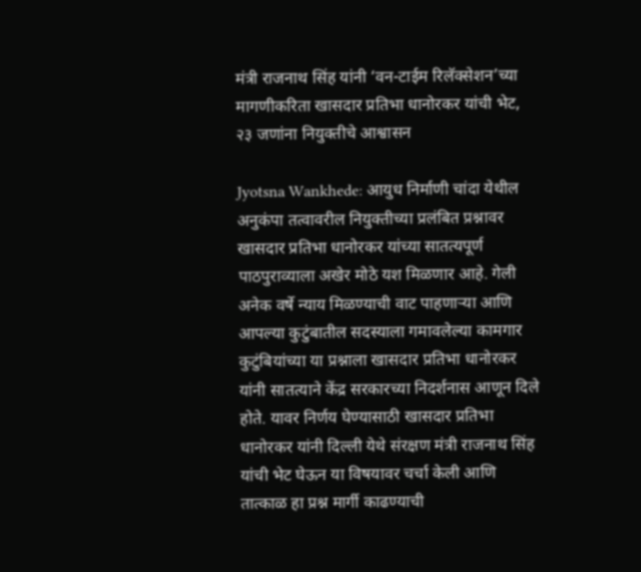मंत्री राजनाथ सिंह यांनी ‘वन-टाईम रिलॅक्सेशन’च्या मागणीकरिता खासदार प्रतिभा धानोरकर यांची भेट,  २३ जणांना नियुक्तीचे आश्वासन

Jyotsna Wankhede: आयुध निर्माणी चांदा येथील अनुकंपा तत्वावरील नियुक्तीच्या प्रलंबित प्रश्नावर खासदार प्रतिभा धानोरकर यांच्या सातत्यपूर्ण पाठपुराव्याला अखेर मोठे यश मिळणार आहे. गेली अनेक वर्षे न्याय मिळण्याची वाट पाहणाऱ्या आणि आपल्या कुटुंबातील सदस्याला गमावलेल्या कामगार कुटुंबियांच्या या प्रश्नाला खासदार प्रतिभा धानोरकर यांनी सातत्याने केंद्र सरकारच्या निदर्शनास आणून दिले होते. यावर निर्णय घेण्यासाठी खासदार प्रतिभा धानोरकर यांनी दिल्ली येथे संरक्षण मंत्री राजनाथ सिंह यांची भेट घेऊन या विषयावर चर्चा केली आणि तात्काळ हा प्रश्न मार्गी काढण्याची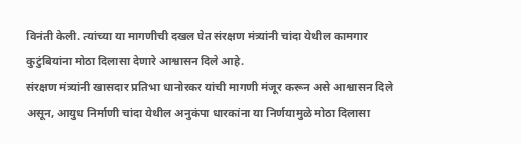विनंती केली. त्यांच्या या मागणीची दखल घेत संरक्षण मंत्र्यांनी चांदा येथील कामगार कुटुंबियांना मोठा दिलासा देणारे आश्वासन दिले आहे.
संरक्षण मंत्र्यांनी खासदार प्रतिभा धानोरकर यांची मागणी मंजूर करून असे आश्वासन दिले असून, आयुध निर्माणी चांदा येथील अनुकंपा धारकांना या निर्णयामुळे मोठा दिलासा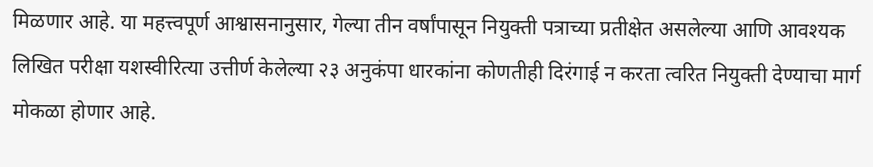मिळणार आहे. या महत्त्वपूर्ण आश्वासनानुसार, गेल्या तीन वर्षांपासून नियुक्ती पत्राच्या प्रतीक्षेत असलेल्या आणि आवश्यक लिखित परीक्षा यशस्वीरित्या उत्तीर्ण केलेल्या २३ अनुकंपा धारकांना कोणतीही दिरंगाई न करता त्वरित नियुक्ती देण्याचा मार्ग मोकळा होणार आहे.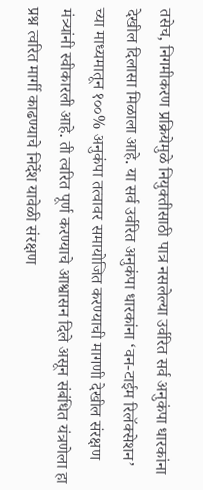तसेच, निगमीकरण प्रक्रियेमुळे नियुक्तीसाठी पात्र नसलेल्या उर्वरित सर्व अनुकंपा धारकांना देखील दिलासा मिळाला आहे. या सर्व उर्वरित अनुकंपा धारकांना ‘वन-टाईम रिलॅक्सेशन’ च्या माध्यमातून १००% अनुकंपा तत्वावर समायोजित करण्याची मागणी देखील संरक्षण मंत्र्यांनी स्वीकारली आहे. ती त्वरित पूर्ण करण्याचे आश्वासन दिले असून संबंधित यंत्रणेला हा प्रश्न त्वरित मार्गी काढण्याचे निर्देश यावेळी संरक्षण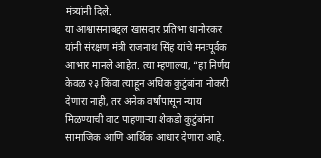मंत्र्यांनी दिले.
या आश्वासनाबद्दल खासदार प्रतिभा धानोरकर यांनी संरक्षण मंत्री राजनाथ सिंह यांचे मनःपूर्वक आभार मानले आहेत. त्या म्हणाल्या, “हा निर्णय केवळ २३ किंवा त्याहून अधिक कुटुंबांना नोकरी देणारा नाही, तर अनेक वर्षांपासून न्याय मिळण्याची वाट पाहणाऱ्या शेकडो कुटुंबांना सामाजिक आणि आर्थिक आधार देणारा आहे.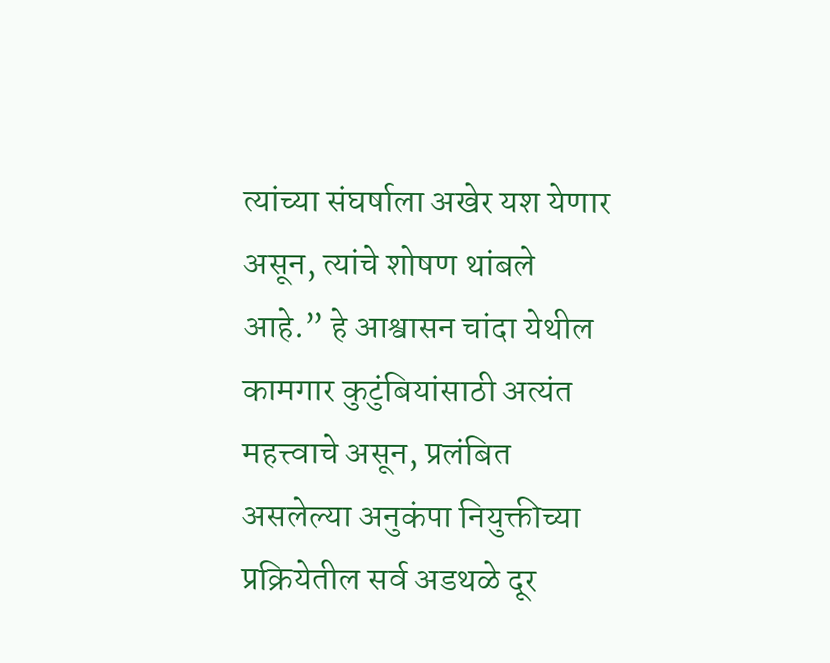त्यांच्या संघर्षाला अखेर यश येणार असून, त्यांचे शोषण थांबले आहे.” हे आश्वासन चांदा येथील कामगार कुटुंबियांसाठी अत्यंत महत्त्वाचे असून, प्रलंबित असलेल्या अनुकंपा नियुक्तीच्या प्रक्रियेतील सर्व अडथळे दूर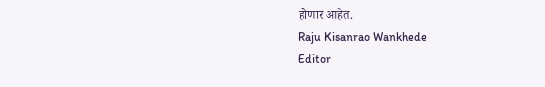होणार आहेत.
Raju Kisanrao Wankhede
Editor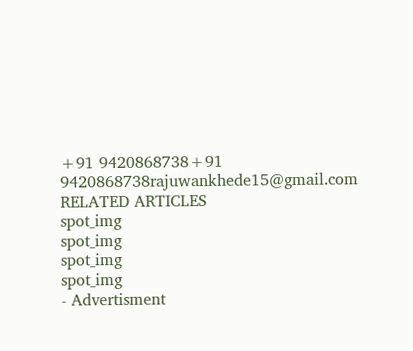+91 9420868738+91 9420868738rajuwankhede15@gmail.com
RELATED ARTICLES
spot_img
spot_img
spot_img
spot_img
- Advertisment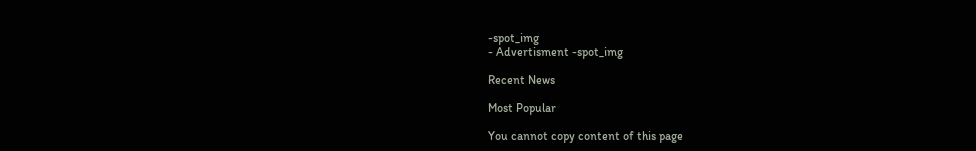-spot_img
- Advertisment -spot_img

Recent News

Most Popular

You cannot copy content of this page